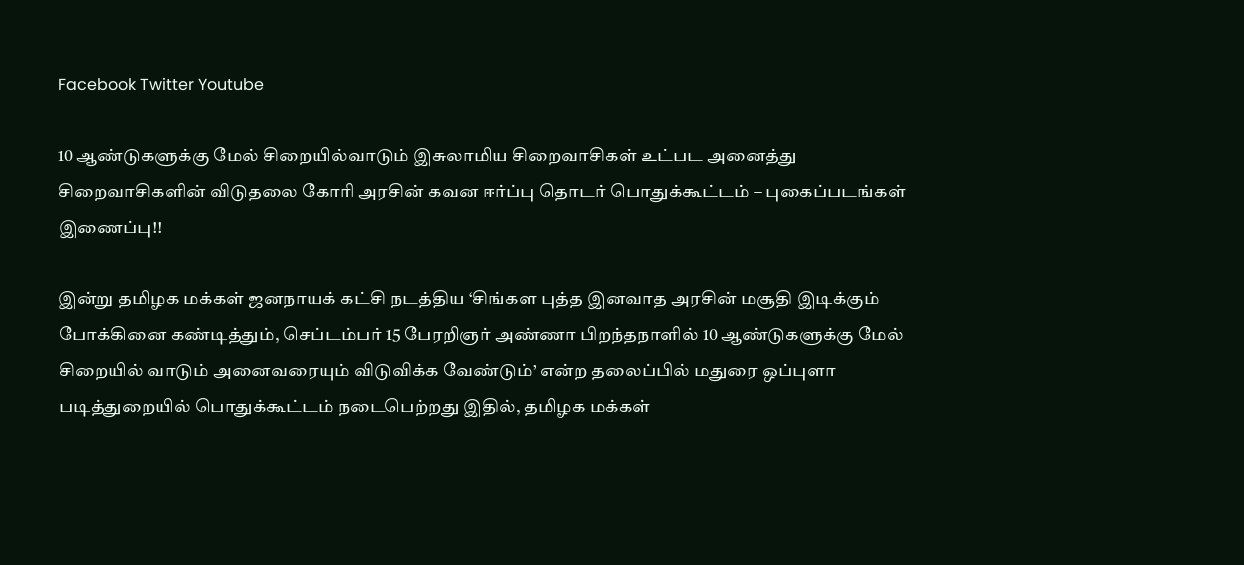Facebook Twitter Youtube

10 ஆண்டுகளுக்கு மேல் சிறையில்வாடும் இசுலாமிய சிறைவாசிகள் உட்பட அனைத்து சிறைவாசிகளின் விடுதலை கோரி அரசின் கவன ஈர்ப்பு தொடர் பொதுக்கூட்டம் – புகைப்படங்கள் இணைப்பு!!

இன்று தமிழக மக்கள் ஜனநாயக் கட்சி நடத்திய ‘சிங்கள புத்த இனவாத அரசின் மசூதி இடிக்கும் போக்கினை கண்டித்தும், செப்டம்பர் 15 பேரறிஞர் அண்ணா பிறந்தநாளில் 10 ஆண்டுகளுக்கு மேல் சிறையில் வாடும் அனைவரையும் விடுவிக்க வேண்டும்’ என்ற தலைப்பில் மதுரை ஒப்புளா படித்துறையில் பொதுக்கூட்டம் நடைபெற்றது இதில், தமிழக மக்கள்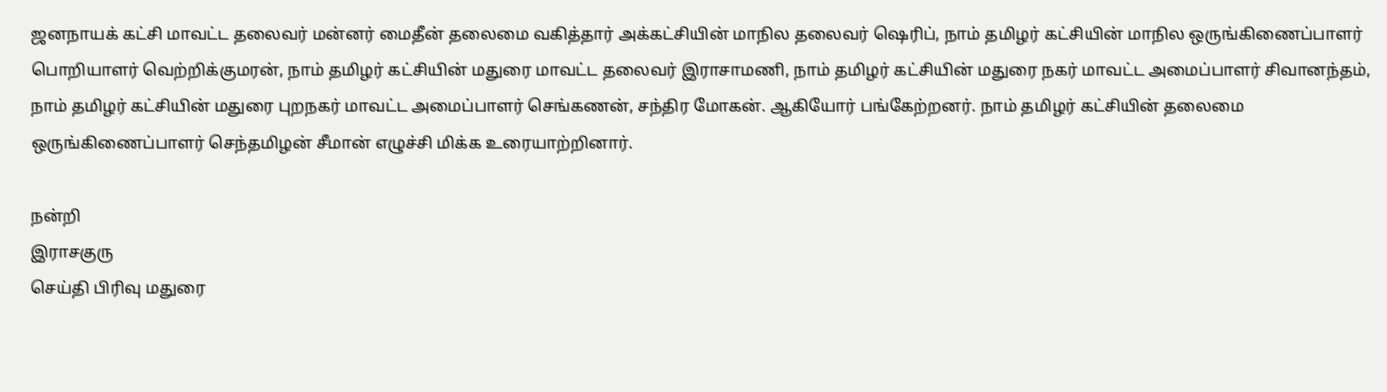ஜனநாயக் கட்சி மாவட்ட தலைவர் மன்னர் மைதீன் தலைமை வகித்தார் அக்கட்சியின் மாநில தலைவர் ஷெரிப், நாம் தமிழர் கட்சியின் மாநில ஒருங்கிணைப்பாளர் பொறியாளர் வெற்றிக்குமரன், நாம் தமிழர் கட்சியின் மதுரை மாவட்ட தலைவர் இராசாமணி, நாம் தமிழர் கட்சியின் மதுரை நகர் மாவட்ட அமைப்பாளர் சிவானந்தம், நாம் தமிழர் கட்சியின் மதுரை புறநகர் மாவட்ட அமைப்பாளர் செங்கணன், சந்திர மோகன். ஆகியோர் பங்கேற்றனர். நாம் தமிழர் கட்சியின் தலைமை ஒருங்கிணைப்பாளர் செந்தமிழன் சீமான் எழுச்சி மிக்க உரையாற்றினார்.

நன்றி
இராசகுரு
செய்தி பிரிவு மதுரை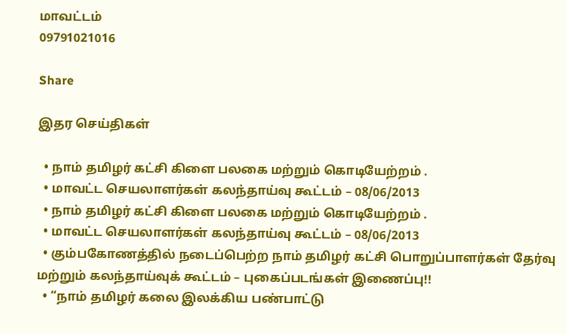மாவட்டம்
09791021016

Share

இதர செய்திகள்

  • நாம் தமிழர் கட்சி கிளை பலகை மற்றும் கொடியேற்றம் .
  • மாவட்ட செயலாளர்கள் கலந்தாய்வு கூட்டம் – 08/06/2013
  • நாம் தமிழர் கட்சி கிளை பலகை மற்றும் கொடியேற்றம் .
  • மாவட்ட செயலாளர்கள் கலந்தாய்வு கூட்டம் – 08/06/2013
  • கும்பகோணத்தில் நடைப்பெற்ற நாம் தமிழர் கட்சி பொறுப்பாளர்கள் தேர்வு மற்றும் கலந்தாய்வுக் கூட்டம் – புகைப்படங்கள் இணைப்பு!!
  • “நாம் தமிழர் கலை இலக்கிய பண்பாட்டு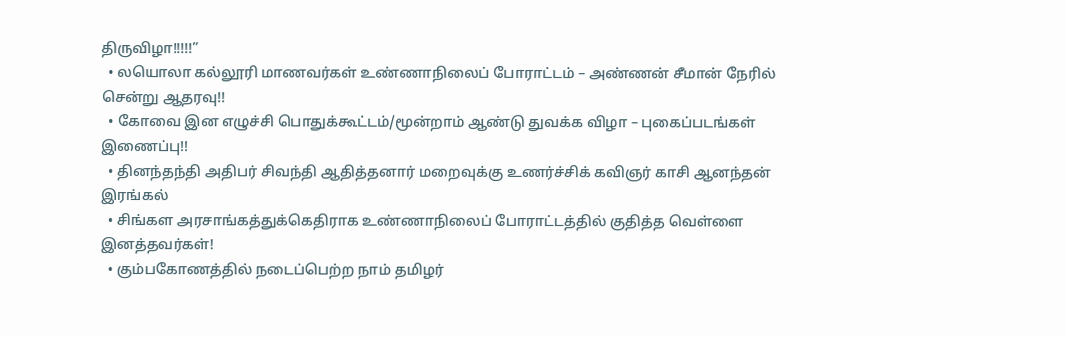திருவிழா!!!!!”
  • லயொலா கல்லூரி மாணவர்கள் உண்ணாநிலைப் போராட்டம் – அண்ணன் சீமான் நேரில் சென்று ஆதரவு!!
  • கோவை இன எழுச்சி பொதுக்கூட்டம்/மூன்றாம் ஆண்டு துவக்க விழா – புகைப்படங்கள் இணைப்பு!!
  • தினந்தந்தி அதிபர் சிவந்தி ஆதித்தனார் மறைவுக்கு உணர்ச்சிக் கவிஞர் காசி ஆனந்தன் இரங்கல்
  • சிங்கள அரசாங்கத்துக்கெதிராக உண்ணாநிலைப் போராட்டத்தில் குதித்த வெள்ளை இனத்தவர்கள்!
  • கும்பகோணத்தில் நடைப்பெற்ற நாம் தமிழர்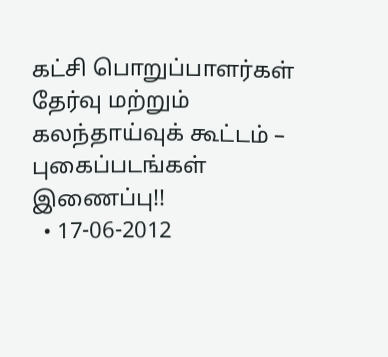கட்சி பொறுப்பாளர்கள் தேர்வு மற்றும் கலந்தாய்வுக் கூட்டம் – புகைப்படங்கள் இணைப்பு!!
  • 17-06-2012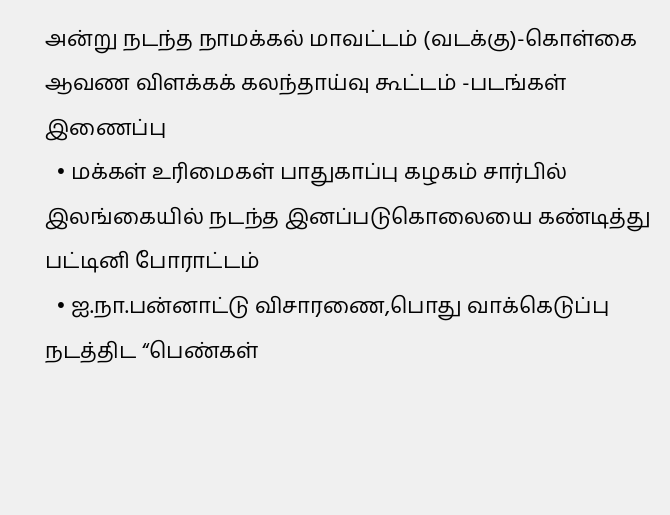அன்று நடந்த நாமக்கல் மாவட்டம் (வடக்கு)-கொள்கை ஆவண விளக்கக் கலந்தாய்வு கூட்டம் -படங்கள் இணைப்பு
  • மக்கள் உரிமைகள் பாதுகாப்பு கழகம் சார்பில் இலங்கையில் நடந்த இனப்படுகொலையை கண்டித்து பட்டினி போராட்டம்
  • ஐ.நா.பன்னாட்டு விசாரணை,பொது வாக்கெடுப்பு நடத்திட “பெண்கள்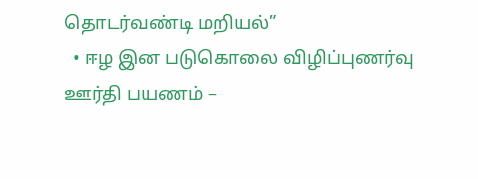தொடர்வண்டி மறியல்”
  • ஈழ இன படுகொலை விழிப்புணர்வு ஊர்தி பயணம் –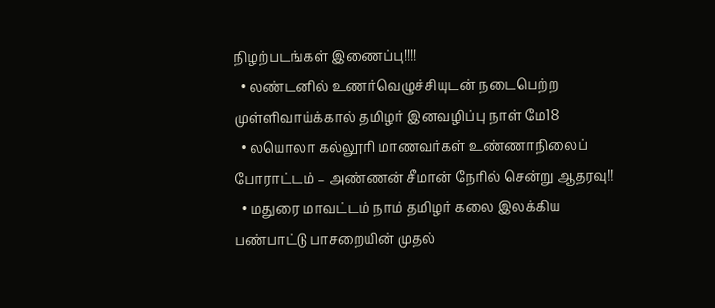நிழற்படங்கள் இணைப்பு!!!!
  • லண்டனில் உணர்வெழுச்சியுடன் நடைபெற்ற முள்ளிவாய்க்கால் தமிழர் இனவழிப்பு நாள் மே18
  • லயொலா கல்லூரி மாணவர்கள் உண்ணாநிலைப் போராட்டம் – அண்ணன் சீமான் நேரில் சென்று ஆதரவு!!
  • மதுரை மாவட்டம் நாம் தமிழர் கலை இலக்கிய பண்பாட்டு பாசறையின் முதல்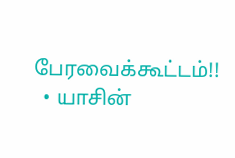பேரவைக்கூட்டம்!!
  • யாசின்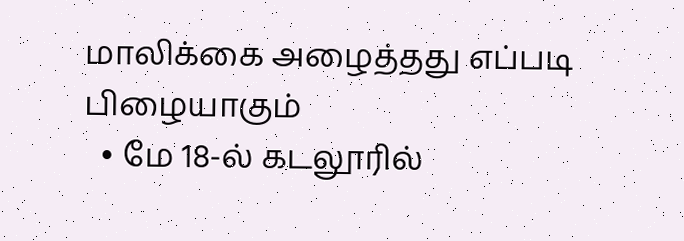மாலிக்கை அழைத்தது எப்படி பிழையாகும்
  • மே 18-ல் கடலூரில்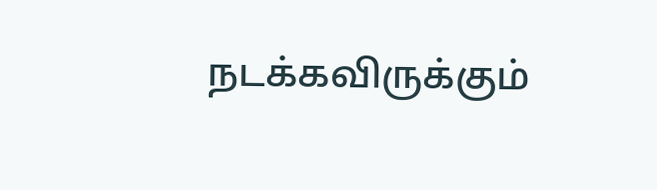நடக்கவிருக்கும்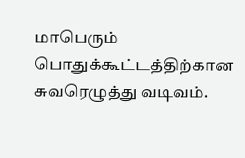மாபெரும் பொதுக்கூட்டத்திற்கான சுவரெழுத்து வடிவம்.